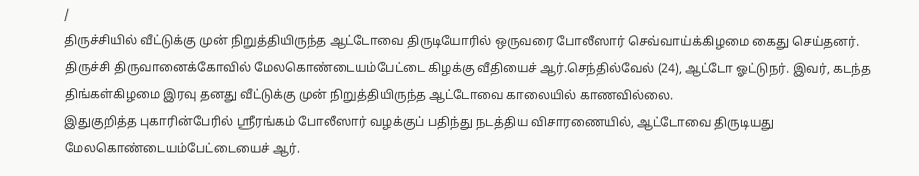/
திருச்சியில் வீட்டுக்கு முன் நிறுத்தியிருந்த ஆட்டோவை திருடியோரில் ஒருவரை போலீஸார் செவ்வாய்க்கிழமை கைது செய்தனர்.
திருச்சி திருவானைக்கோவில் மேலகொண்டையம்பேட்டை கிழக்கு வீதியைச் ஆர்.செந்தில்வேல் (24), ஆட்டோ ஓட்டுநர். இவர், கடந்த திங்கள்கிழமை இரவு தனது வீட்டுக்கு முன் நிறுத்தியிருந்த ஆட்டோவை காலையில் காணவில்லை.
இதுகுறித்த புகாரின்பேரில் ஸ்ரீரங்கம் போலீஸார் வழக்குப் பதிந்து நடத்திய விசாரணையில், ஆட்டோவை திருடியது மேலகொண்டையம்பேட்டையைச் ஆர்.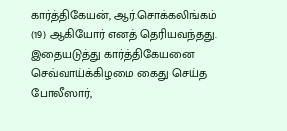கார்த்திகேயன், ஆர்.சொக்கலிங்கம் (19) ஆகியோர் எனத் தெரியவந்தது. இதையடுத்து கார்த்திகேயனை செவ்வாய்க்கிழமை கைது செய்த போலீஸார்,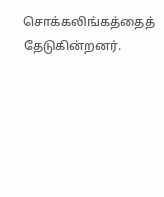சொக்கலிங்கத்தைத் தேடுகின்றனர்.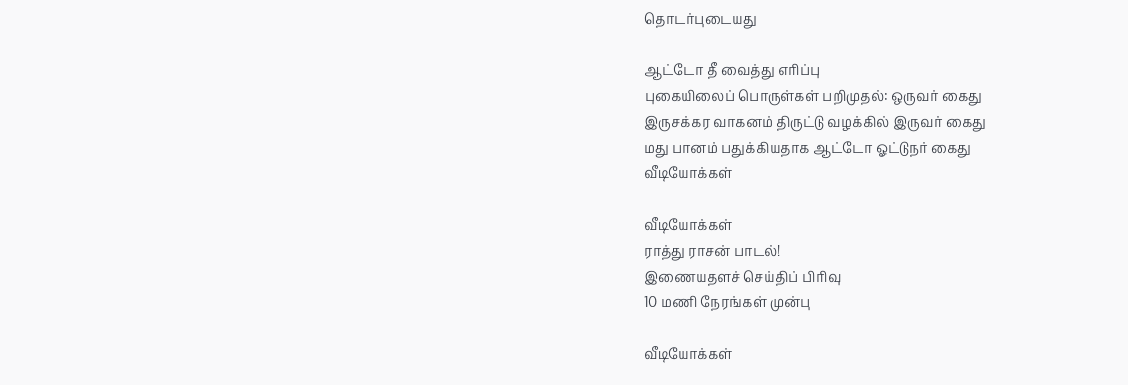தொடர்புடையது

ஆட்டோ தீ வைத்து எரிப்பு
புகையிலைப் பொருள்கள் பறிமுதல்: ஒருவர் கைது
இருசக்கர வாகனம் திருட்டு வழக்கில் இருவர் கைது
மது பானம் பதுக்கியதாக ஆட்டோ ஓட்டுநர் கைது
வீடியோக்கள்

வீடியோக்கள்
ராத்து ராசன் பாடல்!
இணையதளச் செய்திப் பிரிவு
10 மணி நேரங்கள் முன்பு

வீடியோக்கள்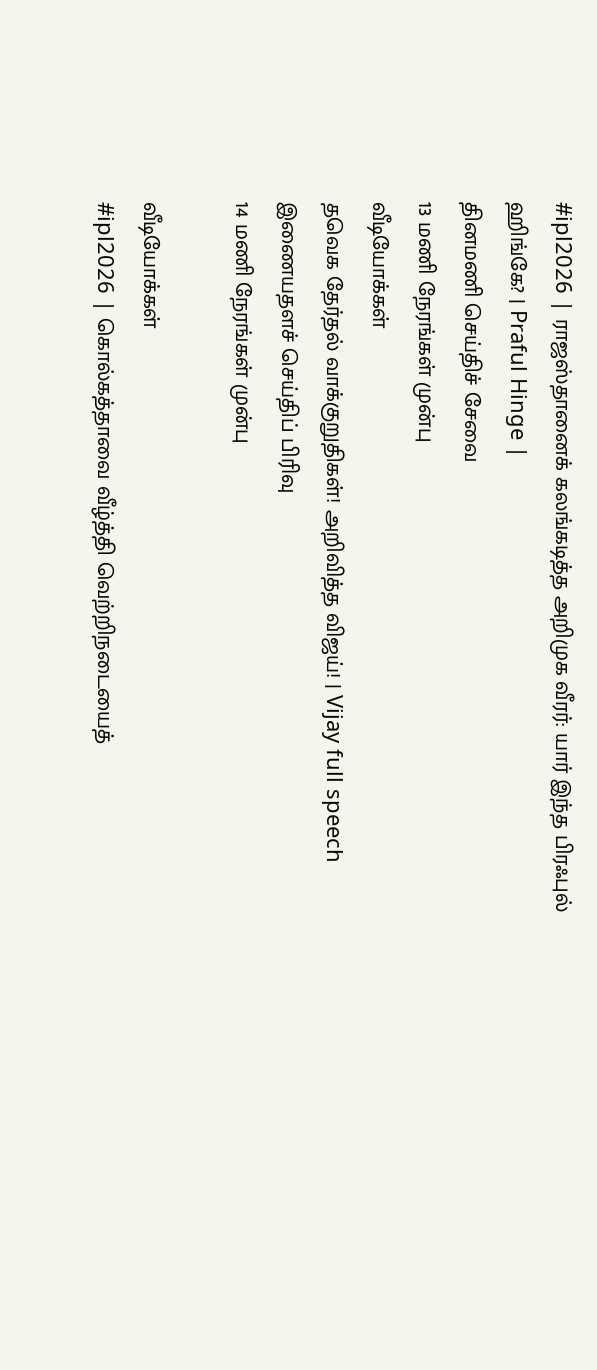#ipl2026 | ராஜஸ்தானைக் கலங்கடித்த அறிமுக வீரர்: யார் இந்த பிரஃபுல் ஹிங்கே? | Praful Hinge |
தினமணி செய்திச் சேவை
13 மணி நேரங்கள் முன்பு
வீடியோக்கள்
தவெக தேர்தல் வாக்குறுதிகள்! அறிவித்த விஜய்! | Vijay full speech
இணையதளச் செய்திப் பிரிவு
14 மணி நேரங்கள் முன்பு

வீடியோக்கள்
#ipl2026 | கொல்கத்தாவை வீழ்த்தி வெற்றிநடையைத்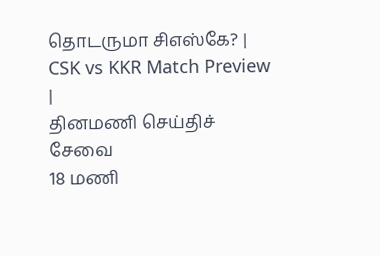தொடருமா சிஎஸ்கே? | CSK vs KKR Match Preview |
தினமணி செய்திச் சேவை
18 மணி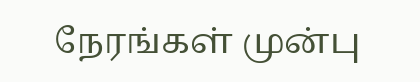நேரங்கள் முன்பு